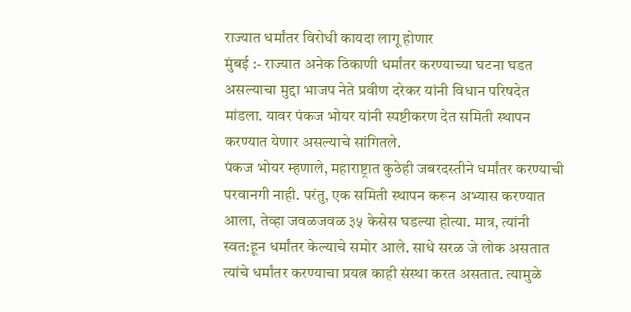राज्यात धर्मांतर विरोधी कायदा लागू होणार
मुंबई :- राज्यात अनेक ठिकाणी धर्मांतर करण्याच्या घटना घडत असल्याचा मुद्दा भाजप नेते प्रवीण दरेकर यांनी विधान परिषदेत मांडला. यावर पंकज भोयर यांनी स्पष्टीकरण देत समिती स्थापन करण्यात येणार असल्याचे सांगितले.
पंकज भोयर म्हणाले, महाराष्ट्रात कुठेही जबरदस्तीने धर्मांतर करण्याची परवानगी नाही. परंतु, एक समिती स्थापन करून अभ्यास करण्यात आला, तेव्हा जवळजवळ ३५ केसेस घडल्या होत्या. मात्र, त्यांनी स्वत:हून धर्मांतर केल्याचे समोर आले. साधे सरळ जे लोक असतात त्यांचे धर्मांतर करण्याचा प्रयत्न काही संस्था करत असतात. त्यामुळे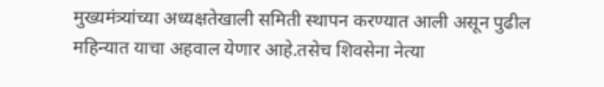मुख्यमंत्र्यांच्या अध्यक्षतेखाली समिती स्थापन करण्यात आली असून पुढील महिन्यात याचा अहवाल येणार आहे.तसेच शिवसेना नेत्या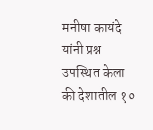मनीषा कायंदे यांनी प्रश्न उपस्थित केला की देशातील १०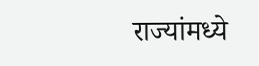राज्यांमध्ये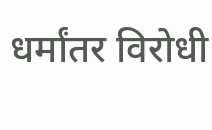धर्मांतर विरोधी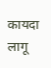कायदा लागू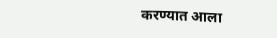करण्यात आला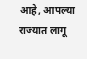आहे, आपल्या राज्यात लागू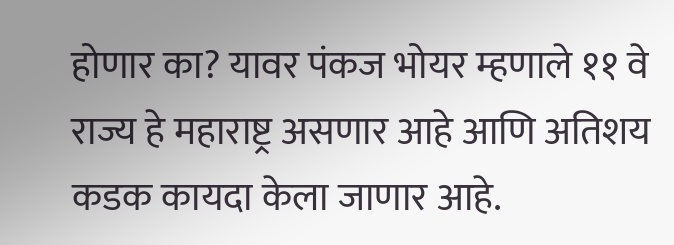होणार का? यावर पंकज भोयर म्हणाले ११ वे राज्य हे महाराष्ट्र असणार आहे आणि अतिशय कडक कायदा केला जाणार आहे.